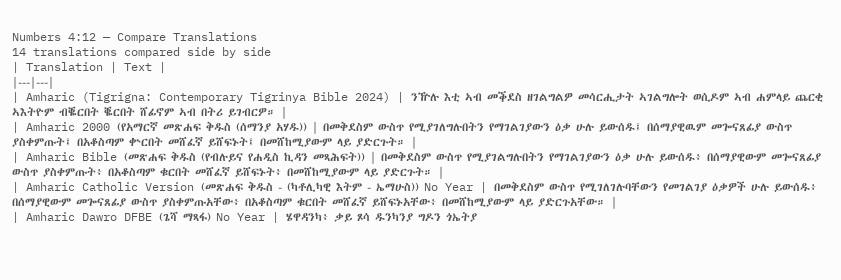Numbers 4:12 — Compare Translations
14 translations compared side by side
| Translation | Text |
|---|---|
| Amharic (Tigrigna: Contemporary Tigrinya Bible 2024) | ንዅሉ እቲ ኣብ መቕደስ ዘገልግልዎ መሳርሒታት ኣገልግሎት ወሲዶም ኣብ ሐምላይ ጨርቂ ኣእትዮም ብቘርበት ቘርበት ሸፊኖም ኣብ በትሪ ይገብርዎ። |
| Amharic 2000 (የአማርኛ መጽሐፍ ቅዱስ (ሰማንያ አሃዱ)) | በመቅደስም ውስጥ የሚያገለግሉበትን የማገልገያውን ዕቃ ሁሉ ይውሰዱ፤ በሰማያዊዉም መጐናጸፊያ ውስጥ ያስቀምጡት፤ በአቆስጣም ቍርበት መሸፈኛ ይሸፍኑት፤ በመሸከሚያውም ላይ ያድርጉት። |
| Amharic Bible (መጽሐፍ ቅዱስ (የብሉይና የሐዲስ ኪዳን መጻሕፍት)) | በመቅደስም ውስጥ የሚያገልግሉበትን የማገልገያውን ዕቃ ሁሉ ይውሰዱ፥ በሰማያዊውም መጐናጸፊያ ውስጥ ያስቀምጡት፥ በአቆስጣም ቁርበት መሸፈኛ ይሸፍኑት፥ በመሸከሚያውም ላይ ያድርጉት። |
| Amharic Catholic Version (መጽሐፍ ቅዱስ - (ካቶሊካዊ እትም - ኤማሁስ)) No Year | በመቅደስም ውስጥ የሚገለገሉባቸውን የመገልገያ ዕቃዎች ሁሉ ይውሰዱ፥ በሰማያዊውም መጐናጸፊያ ውስጥ ያስቀምጡአቸው፥ በአቆስጣም ቁርበት መሸፈኛ ይሸፍኑአቸው፥ በመሸከሚያውም ላይ ያድርጉአቸው። |
| Amharic Dawro DFBE (ጌሻ ማጻፋ) No Year | ሄዋዳንካ፥ ቃይ ጾሳ ዱንካንያ ግዶን ጎኤትያ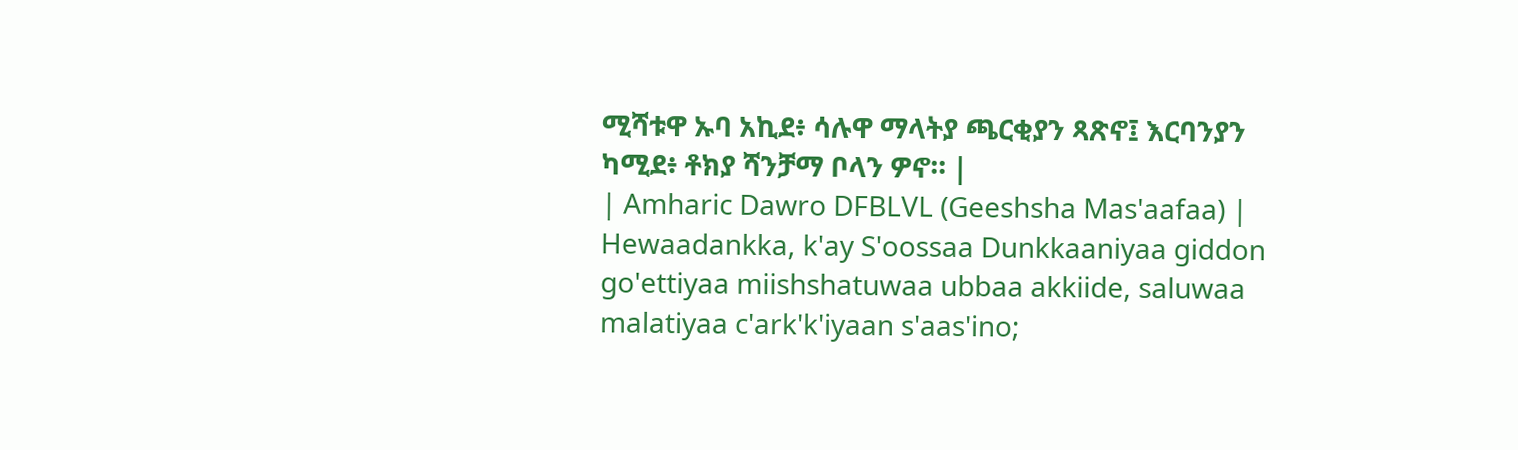ሚሻቱዋ ኡባ አኪደ፥ ሳሉዋ ማላትያ ጫርቂያን ጻጽኖ፤ እርባንያን ካሚደ፥ ቶክያ ሻንቻማ ቦላን ዎኖ። |
| Amharic Dawro DFBLVL (Geeshsha Mas'aafaa) | Hewaadankka, k'ay S'oossaa Dunkkaaniyaa giddon go'ettiyaa miishshatuwaa ubbaa akkiide, saluwaa malatiyaa c'ark'k'iyaan s'aas'ino;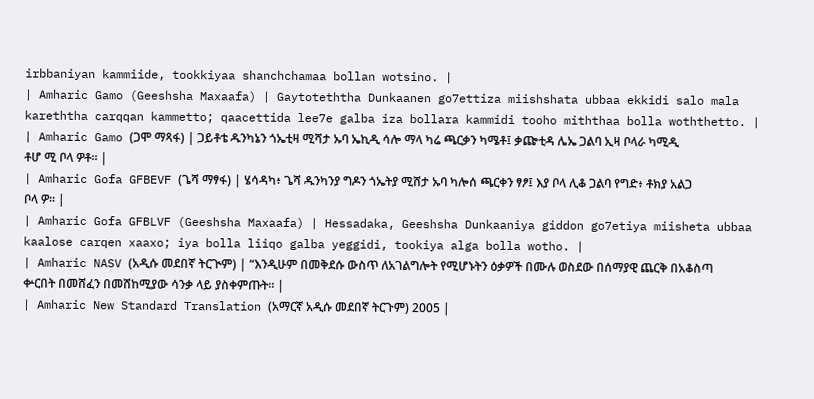irbbaniyan kammiide, tookkiyaa shanchchamaa bollan wotsino. |
| Amharic Gamo (Geeshsha Maxaafa) | Gaytoteththa Dunkaanen go7ettiza miishshata ubbaa ekkidi salo mala kareththa carqqan kammetto; qaacettida lee7e galba iza bollara kammidi tooho miththaa bolla woththetto. |
| Amharic Gamo (ጋሞ ማጻፋ) | ጋይቶቴ ዱንካኔን ጎኤቲዛ ሚሻታ ኡባ ኤኪዲ ሳሎ ማላ ካሬ ጫርቃን ካሜቶ፤ ቃጬቲዳ ሌኤ ጋልባ ኢዛ ቦላራ ካሚዲ ቶሆ ሚ ቦላ ዎቶ። |
| Amharic Gofa GFBEVF (ጌሻ ማፃፋ) | ሄሳዳካ፥ ጌሻ ዱንካንያ ግዶን ጎኤትያ ሚሸታ ኡባ ካሎሰ ጫርቀን ፃፆ፤ እያ ቦላ ሊቆ ጋልባ የግድ፥ ቶክያ አልጋ ቦላ ዎ። |
| Amharic Gofa GFBLVF (Geeshsha Maxaafa) | Hessadaka, Geeshsha Dunkaaniya giddon go7etiya miisheta ubbaa kaalose carqen xaaxo; iya bolla liiqo galba yeggidi, tookiya alga bolla wotho. |
| Amharic NASV (አዲሱ መደበኛ ትርጒም) | “እንዲሁም በመቅደሱ ውስጥ ለአገልግሎት የሚሆኑትን ዕቃዎች በሙሉ ወስደው በሰማያዊ ጨርቅ በአቆስጣ ቍርበት በመሸፈን በመሸከሚያው ሳንቃ ላይ ያስቀምጡት። |
| Amharic New Standard Translation (አማርኛ አዲሱ መደበኛ ትርጉም) 2005 |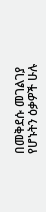በመቅደሱ መገልገያ የሆኑትን ዕቃዎች ሁሉ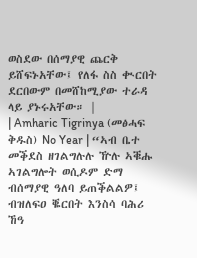ወስደው በሰማያዊ ጨርቅ ይሸፍኑአቸው፤ የለፋ ስስ ቊርበት ደርበውም በመሸከሚያው ተራዳ ላይ ያኑሩአቸው። |
| Amharic Tigrinya (መፅሓፍ ቅዱስ) No Year | “ኣብ ቤተ መቕደስ ዘገልግሉሉ ዅሉ ኣቑሑ ኣገልግሎት ወሲዶም ድማ ብሰማያዊ ዓለባ ይጠቕልልዎ፤ ብዝለፍዐ ቘርበት እንስሳ ባሕሪ ኸዓ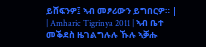ይሸፍንዎ፤ ኣብ መፆሪውን ይግበርዎ። |
| Amharic Tigrinya 2011 | ኣብ ቤተ መቕደስ ዜገልግሉሉ ኹሉ ኣቓሑ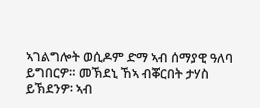ኣገልግሎት ወሲዶም ድማ ኣብ ሰማያዊ ዓለባ ይግበርዎ። መኽደኒ ኸኣ ብቖርበት ታሃስ ይኽደንዎ፡ ኣብ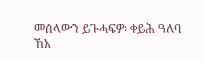መሰላውን ይጉሓፍዎ፡ ቀይሕ ዓለባ ኸአ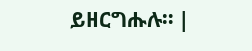ይዘርግሑሉ። |